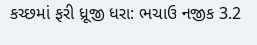કચ્છમાં ફરી ધ્રૂજી ધરા: ભચાઉ નજીક 3.2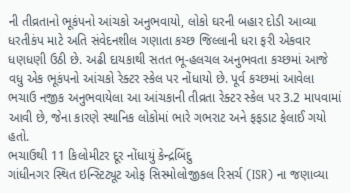ની તીવ્રતાનો ભૂકંપનો આંચકો અનુભવાયો, લોકો ઘરની બહાર દોડી આવ્યા
ધરતીકંપ માટે અતિ સંવેદનશીલ ગણાતા કચ્છ જિલ્લાની ધરા ફરી એકવાર ધણધણી ઉઠી છે. અઢી દાયકાથી સતત ભૂ-હલચલ અનુભવતા કચ્છમાં આજે વધુ એક ભૂકંપનો આંચકો રેક્ટર સ્કેલ પર નોંધાયો છે. પૂર્વ કચ્છમાં આવેલા ભચાઉ નજીક અનુભવાયેલા આ આંચકાની તીવ્રતા રેક્ટર સ્કેલ પર 3.2 માપવામાં આવી છે, જેના કારણે સ્થાનિક લોકોમાં ભારે ગભરાટ અને ફફડાટ ફેલાઈ ગયો હતો.
ભચાઉથી 11 કિલોમીટર દૂર નોંધાયું કેન્દ્રબિંદુ
ગાંધીનગર સ્થિત ઇન્સ્ટિટ્યૂટ ઓફ સિસ્મોલોજીકલ રિસર્ચ (ISR) ના જણાવ્યા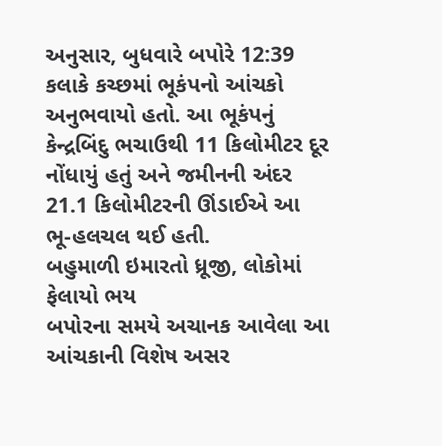અનુસાર, બુધવારે બપોરે 12:39 કલાકે કચ્છમાં ભૂકંપનો આંચકો અનુભવાયો હતો. આ ભૂકંપનું કેન્દ્રબિંદુ ભચાઉથી 11 કિલોમીટર દૂર નોંધાયું હતું અને જમીનની અંદર 21.1 કિલોમીટરની ઊંડાઈએ આ ભૂ-હલચલ થઈ હતી.
બહુમાળી ઇમારતો ધ્રૂજી, લોકોમાં ફેલાયો ભય
બપોરના સમયે અચાનક આવેલા આ આંચકાની વિશેષ અસર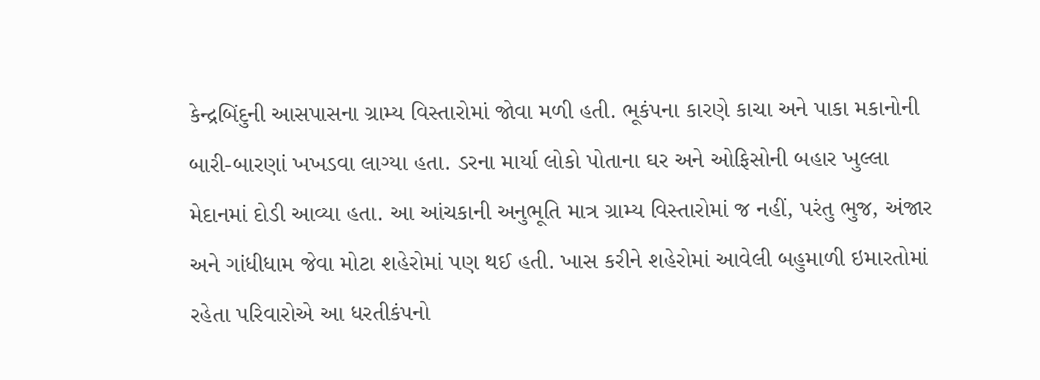કેન્દ્રબિંદુની આસપાસના ગ્રામ્ય વિસ્તારોમાં જોવા મળી હતી. ભૂકંપના કારણે કાચા અને પાકા મકાનોની બારી-બારણાં ખખડવા લાગ્યા હતા. ડરના માર્યા લોકો પોતાના ઘર અને ઓફિસોની બહાર ખુલ્લા મેદાનમાં દોડી આવ્યા હતા. આ આંચકાની અનુભૂતિ માત્ર ગ્રામ્ય વિસ્તારોમાં જ નહીં, પરંતુ ભુજ, અંજાર અને ગાંધીધામ જેવા મોટા શહેરોમાં પણ થઈ હતી. ખાસ કરીને શહેરોમાં આવેલી બહુમાળી ઇમારતોમાં રહેતા પરિવારોએ આ ધરતીકંપનો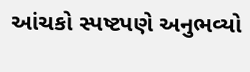આંચકો સ્પષ્ટપણે અનુભવ્યો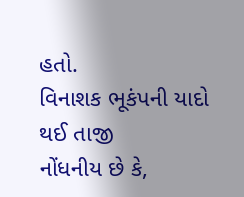હતો.
વિનાશક ભૂકંપની યાદો થઈ તાજી
નોંધનીય છે કે,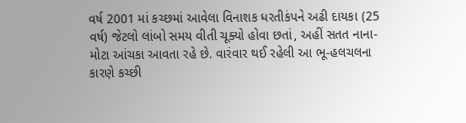વર્ષ 2001 માં કચ્છમાં આવેલા વિનાશક ધરતીકંપને અઢી દાયકા (25 વર્ષ) જેટલો લાંબો સમય વીતી ચૂક્યો હોવા છતાં, અહીં સતત નાના-મોટા આંચકા આવતા રહે છે. વારંવાર થઈ રહેલી આ ભૂ-હલચલના કારણે કચ્છી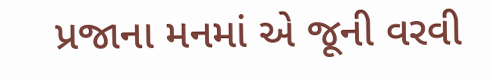પ્રજાના મનમાં એ જૂની વરવી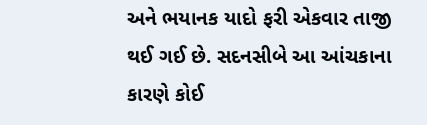અને ભયાનક યાદો ફરી એકવાર તાજી થઈ ગઈ છે. સદનસીબે આ આંચકાના કારણે કોઈ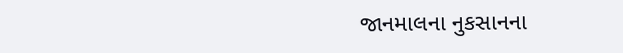જાનમાલના નુકસાનના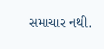સમાચાર નથી.